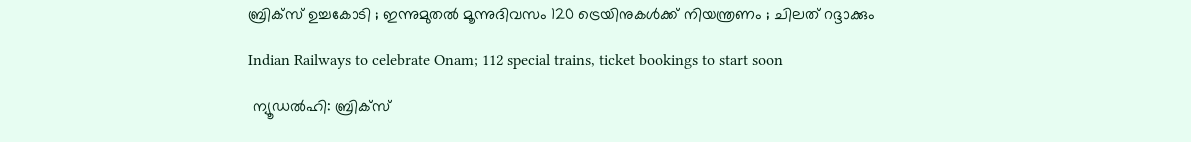ബ്രിക്സ് ഉച്ചകോടി ; ഇന്നുമുതൽ മൂന്നുദിവസം 120 ട്രെയിനുകൾക്ക് നിയന്ത്രണം ; ചിലത് റദ്ദാക്കും

Indian Railways to celebrate Onam; 112 special trains, ticket bookings to start soon

 ന്യൂഡൽഹി: ബ്രിക്സ്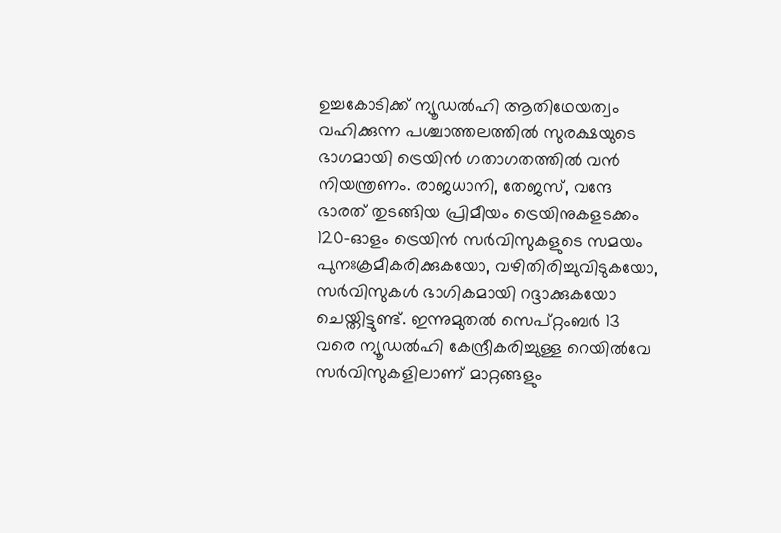ഉച്ചകോടിക്ക് ന്യൂഡൽഹി ആതിഥേയത്വം വഹിക്കുന്ന പശ്ചാത്തലത്തിൽ സുരക്ഷയുടെ ഭാഗമായി ട്രെയിൻ ഗതാഗതത്തിൽ വൻ നിയന്ത്രണം. രാജധാനി, തേജസ്, വന്ദേ ഭാരത് തുടങ്ങിയ പ്രിമീയം ട്രെയിനുകളടക്കം 120-ഓളം ട്രെയിൻ സർവിസുകളുടെ സമയം പുനഃക്രമീകരിക്കുകയോ, വഴിതിരിച്ചുവിടുകയോ, സർവിസുകൾ ഭാഗികമായി റദ്ദാക്കുകയോ ചെയ്തിട്ടുണ്ട്. ഇന്നുമുതൽ സെപ്റ്റംബർ 13 വരെ ന്യൂഡൽഹി കേന്ദ്രീകരിച്ചുള്ള റെയിൽവേ സർവിസുകളിലാണ് മാറ്റങ്ങളും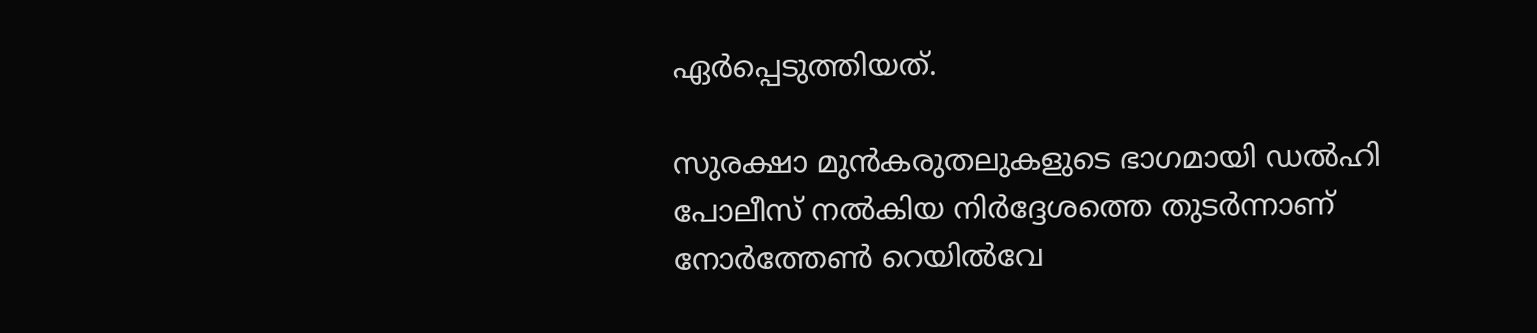ഏർപ്പെടുത്തിയത്.

സുരക്ഷാ മുൻകരുതലുകളുടെ ഭാഗമായി ഡൽഹി പോലീസ് നൽകിയ നിർദ്ദേശത്തെ തുടർന്നാണ് നോർത്തേൺ റെയിൽവേ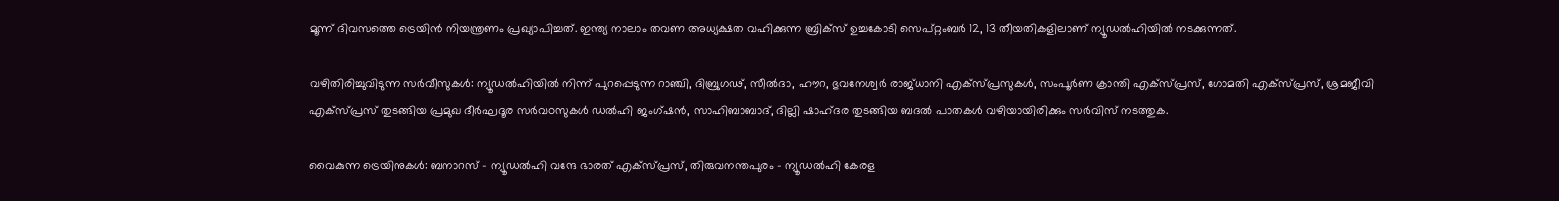മൂന്ന് ദിവസത്തെ ട്രെയിൻ നിയന്ത്രണം പ്രഖ്യാപിച്ചത്. ഇന്ത്യ നാലാം തവണ അധ്യക്ഷത വഹിക്കുന്ന ബ്രിക്സ് ഉച്ചകോടി സെപ്റ്റംബർ 12, 13 തീയതികളിലാണ് ന്യൂഡൽഹിയിൽ നടക്കുന്നത്.

വഴിതിരിച്ചുവിടുന്ന സർവീസുകൾ: ന്യൂഡൽഹിയിൽ നിന്ന് പുറപ്പെടുന്ന റാഞ്ചി, ദിബ്രുഗഢ്, സീൽദാ, ഹൗറ, ഭുവനേശ്വർ രാജ്ധാനി എക്സ്പ്രസുകൾ, സംപൂർണ ക്രാന്തി എക്സ്പ്രസ്, ഗോമതി എക്സ്പ്രസ്, ശ്രമജീവി എക്സ്പ്രസ് തുടങ്ങിയ പ്രമുഖ ദീർഘദൂര സർവoസുകൾ ഡൽഹി ജംഗ്ഷൻ, സാഹിബാബാദ്, ദില്ലി ഷാഹ്ദര തുടങ്ങിയ ബദൽ പാതകൾ വഴിയായിരിക്കും സർവിസ് നടത്തുക.

വൈകുന്ന ട്രെയിനുകൾ: ബനാറസ് - ന്യൂഡൽഹി വന്ദേ ഭാരത് എക്സ്പ്രസ്, തിരുവനന്തപുരം - ന്യൂഡൽഹി കേരള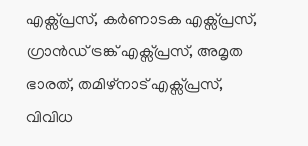എക്സ്പ്രസ്, കർണാടക എക്സ്പ്രസ്, ഗ്രാൻഡ് ട്രങ്ക് എക്സ്പ്രസ്, അമൃത ഭാരത്, തമിഴ്‌നാട് എക്സ്പ്രസ്, വിവിധ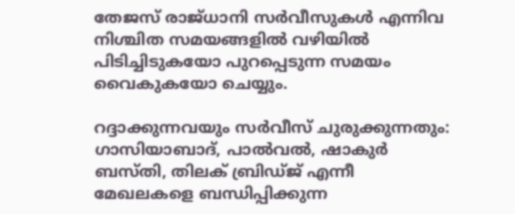തേജസ് രാജ്ധാനി സർവീസുകൾ എന്നിവ നിശ്ചിത സമയങ്ങളിൽ വഴിയിൽ പിടിച്ചിടുകയോ പുറപ്പെടുന്ന സമയം വൈകുകയോ ചെയ്യും.

റദ്ദാക്കുന്നവയും സർവീസ് ചുരുക്കുന്നതും: ഗാസിയാബാദ്, പാൽവൽ, ഷാകുർ ബസ്തി, തിലക് ബ്രിഡ്ജ് എന്നീ മേഖലകളെ ബന്ധിപ്പിക്കുന്ന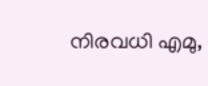നിരവധി എമു,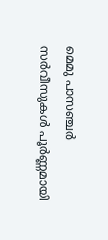മെമു പാസഞ്ചർ സർവീസുകൾ പൂർണ്ണമായി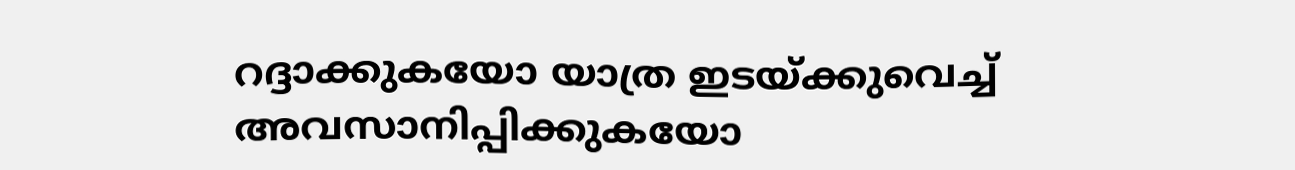റദ്ദാക്കുകയോ യാത്ര ഇടയ്ക്കുവെച്ച് അവസാനിപ്പിക്കുകയോ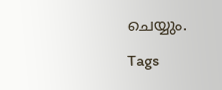ചെയ്യും.

Tags